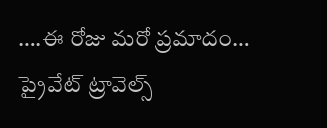….ఈ రోజు మరో ప్రమాదం… ప్రైవేట్ ట్రావెల్స్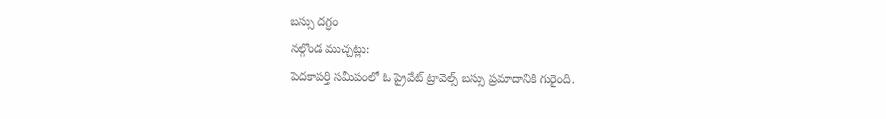బస్సు దగ్ధం
నల్గొండ ముచ్చట్లు:
పెదకాపర్తి సమీపంలో ఓ ప్రైవేట్ ట్రావెల్స్ బస్సు ప్రమాదానికి గురైంది.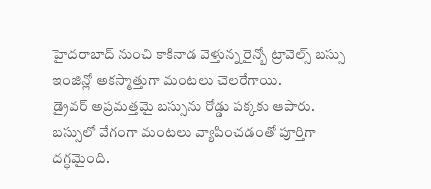హైదరాబాద్ నుంచి కాకినాడ వెళ్తున్న రైన్బో ట్రావెల్స్ బస్సు ఇంజిన్లో అకస్మాత్తుగా మంటలు చెలరేగాయి.
డ్రైవర్ అప్రమత్తమై బస్సును రోడ్డు పక్కకు ఆపారు.
బస్సులో వేగంగా మంటలు వ్యాపించడంతో పూర్తిగా దగ్ధమైంది.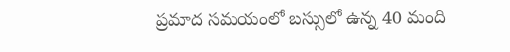ప్రమాద సమయంలో బస్సులో ఉన్న 40 మంది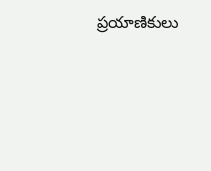ప్రయాణికులు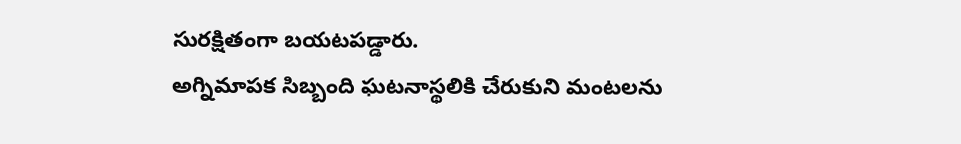సురక్షితంగా బయటపడ్డారు.
అగ్నిమాపక సిబ్బంది ఘటనాస్థలికి చేరుకుని మంటలను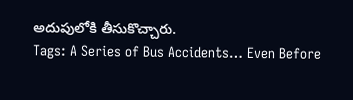అదుపులోకి తీసుకొచ్చారు.
Tags: A Series of Bus Accidents… Even Before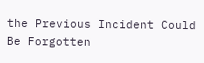the Previous Incident Could Be Forgotten